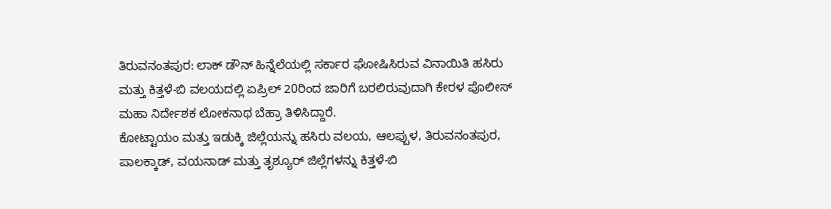ತಿರುವನಂತಪುರ: ಲಾಕ್ ಡೌನ್ ಹಿನ್ನೆಲೆಯಲ್ಲಿ ಸರ್ಕಾರ ಘೋಷಿಸಿರುವ ವಿನಾಯಿತಿ ಹಸಿರು ಮತ್ತು ಕಿತ್ತಳೆ-ಬಿ ವಲಯದಲ್ಲಿ ಏಪ್ರಿಲ್ 20ರಿಂದ ಜಾರಿಗೆ ಬರಲಿರುವುದಾಗಿ ಕೇರಳ ಪೊಲೀಸ್ ಮಹಾ ನಿರ್ದೇಶಕ ಲೋಕನಾಥ ಬೆಹ್ರಾ ತಿಳಿಸಿದ್ದಾರೆ.
ಕೋಟ್ಟಾಯಂ ಮತ್ತು ಇಡುಕ್ಕಿ ಜಿಲ್ಲೆಯನ್ನು ಹಸಿರು ವಲಯ, ಆಲಪ್ಪುಳ, ತಿರುವನಂತಪುರ, ಪಾಲಕ್ಕಾಡ್, ವಯನಾಡ್ ಮತ್ತು ತೃಶ್ಯೂರ್ ಜಿಲ್ಲೆಗಳನ್ನು ಕಿತ್ತಳೆ-ಬಿ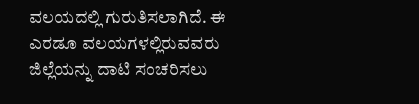ವಲಯದಲ್ಲಿ ಗುರುತಿಸಲಾಗಿದೆ. ಈ ಎರಡೂ ವಲಯಗಳಲ್ಲಿರುವವರು ಜಿಲ್ಲೆಯನ್ನು ದಾಟಿ ಸಂಚರಿಸಲು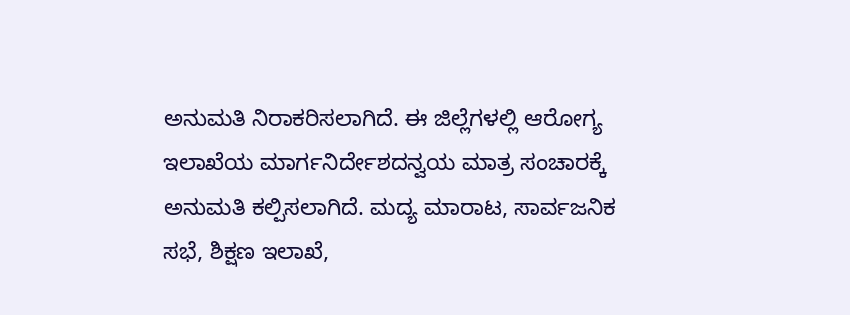ಅನುಮತಿ ನಿರಾಕರಿಸಲಾಗಿದೆ. ಈ ಜಿಲ್ಲೆಗಳಲ್ಲಿ ಆರೋಗ್ಯ ಇಲಾಖೆಯ ಮಾರ್ಗನಿರ್ದೇಶದನ್ವಯ ಮಾತ್ರ ಸಂಚಾರಕ್ಕೆ ಅನುಮತಿ ಕಲ್ಪಿಸಲಾಗಿದೆ. ಮದ್ಯ ಮಾರಾಟ, ಸಾರ್ವಜನಿಕ ಸಭೆ, ಶಿಕ್ಷಣ ಇಲಾಖೆ,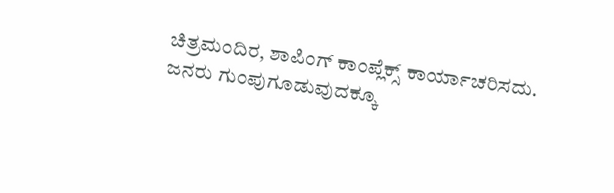ಚಿತ್ರಮಂದಿರ, ಶಾಪಿಂಗ್ ಕಾಂಪ್ಲೆಕ್ಸ್ ಕಾರ್ಯಾಚರಿಸದು. ಜನರು ಗುಂಪುಗೂಡುವುದಕ್ಕೂ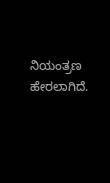ನಿಯಂತ್ರಣ ಹೇರಲಾಗಿದೆ.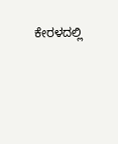ಕೇರಳದಲ್ಲಿ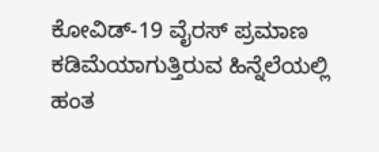ಕೋವಿಡ್-19 ವೈರಸ್ ಪ್ರಮಾಣ ಕಡಿಮೆಯಾಗುತ್ತಿರುವ ಹಿನ್ನೆಲೆಯಲ್ಲಿ ಹಂತ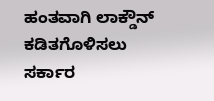ಹಂತವಾಗಿ ಲಾಕ್ಡೌನ್ ಕಡಿತಗೊಳಿಸಲು ಸರ್ಕಾರ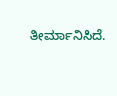ತೀರ್ಮಾನಿಸಿದೆ.